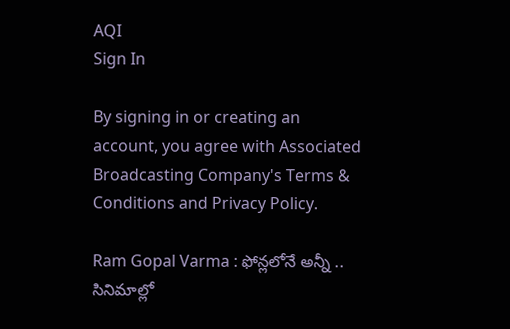AQI
Sign In

By signing in or creating an account, you agree with Associated Broadcasting Company's Terms & Conditions and Privacy Policy.

Ram Gopal Varma : ఫోన్లలోనే అన్నీ .. సినిమాల్లో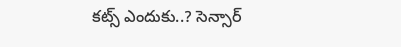కట్స్ ఎందుకు..? సెన్సార్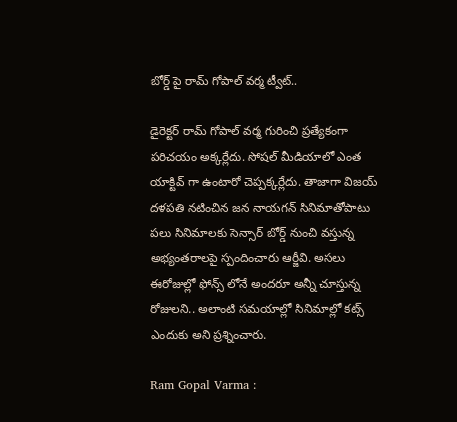బోర్డ్ పై రామ్ గోపాల్ వర్మ ట్వీట్..

డైరెక్టర్ రామ్ గోపాల్ వర్మ గురించి ప్రత్యేకంగా పరిచయం అక్కర్లేదు. సోషల్ మీడియాలో ఎంత యాక్టివ్ గా ఉంటారో చెప్పక్కర్లేదు. తాజాగా విజయ్ దళపతి నటించిన జన నాయగన్ సినిమాతోపాటు పలు సినిమాలకు సెన్సార్ బోర్డ్ నుంచి వస్తున్న అభ్యంతరాలపై స్పందించారు ఆర్జీవి. అసలు ఈరోజుల్లో ఫోన్స్ లోనే అందరూ అన్నీ చూస్తున్న రోజులని.. అలాంటి సమయాల్లో సినిమాల్లో కట్స్ ఎందుకు అని ప్రశ్నించారు.

Ram Gopal Varma :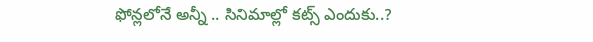ఫోన్లలోనే అన్నీ .. సినిమాల్లో కట్స్ ఎందుకు..?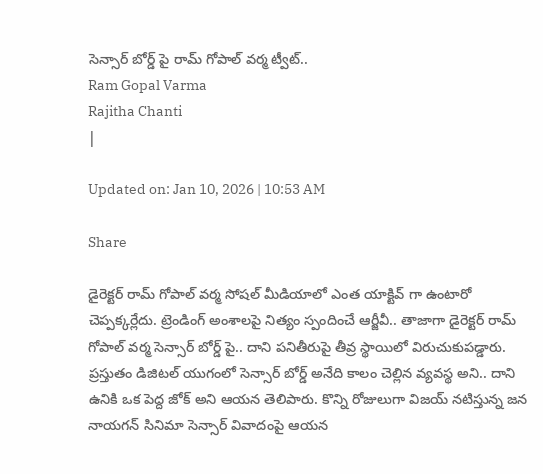సెన్సార్ బోర్డ్ పై రామ్ గోపాల్ వర్మ ట్వీట్..
Ram Gopal Varma
Rajitha Chanti
|

Updated on: Jan 10, 2026 | 10:53 AM

Share

డైరెక్టర్ రామ్ గోపాల్ వర్మ సోషల్ మీడియాలో ఎంత యాక్టివ్ గా ఉంటారో చెప్పక్కర్లేదు. ట్రెండింగ్ అంశాలపై నిత్యం స్పందించే ఆర్జీవీ.. తాజాగా డైరెక్టర్ రామ్ గోపాల్ వర్మ సెన్సార్ బోర్డ్ పై.. దాని పనితీరుపై తీవ్ర స్థాయిలో విరుచుకుపడ్డారు. ప్రస్తుతం డిజిటల్ యుగంలో సెన్సార్ బోర్డ్ అనేది కాలం చెల్లిన వ్యవస్థ అని.. దాని ఉనికి ఒక పెద్ద జోక్ అని ఆయన తెలిపారు. కొన్ని రోజులుగా విజయ్ నటిస్తున్న జన నాయగన్ సినిమా సెన్సార్ వివాదంపై ఆయన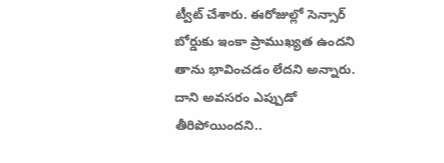ట్వీట్ చేశారు. ఈరోజుల్లో సెన్సార్ బోర్డుకు ఇంకా ప్రాముఖ్యత ఉందని తాను భావించడం లేదని అన్నారు. దాని అవసరం ఎప్పుడో తీరిపోయిందని..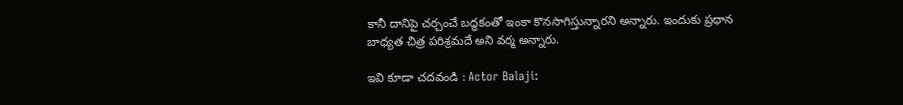కానీ దానిపై చర్చంచే బద్ధకంతో ఇంకా కొనసాగిస్తున్నారని అన్నారు. ఇందుకు ప్రధాన బాధ్యత చిత్ర పరిశ్రమదే అని వర్మ అన్నారు.

ఇవి కూడా చదవండి : Actor Balaji: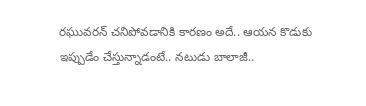రఘువరన్ చనిపోవడానికి కారణం అదే.. ఆయన కొడుకు ఇప్పుడేం చేస్తున్నాడంటే.. నటుడు బాలాజీ..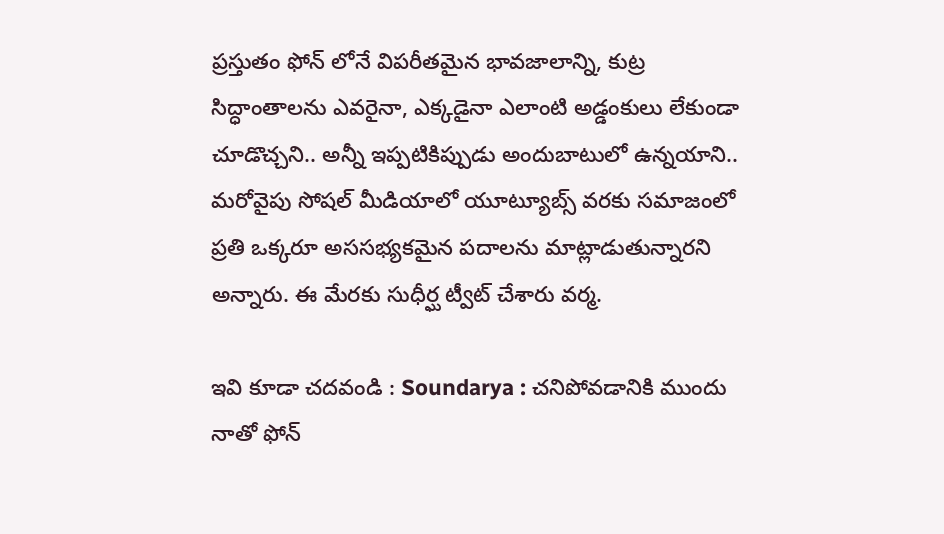ప్రస్తుతం ఫోన్ లోనే విపరీతమైన భావజాలాన్ని, కుట్ర సిద్ధాంతాలను ఎవరైనా, ఎక్కడైనా ఎలాంటి అడ్డంకులు లేకుండా చూడొచ్చని.. అన్నీ ఇప్పటికిప్పుడు అందుబాటులో ఉన్నయాని.. మరోవైపు సోషల్ మీడియాలో యూట్యూబ్స్ వరకు సమాజంలో ప్రతి ఒక్కరూ అససభ్యకమైన పదాలను మాట్లాడుతున్నారని అన్నారు. ఈ మేరకు సుధీర్ఘ ట్వీట్ చేశారు వర్మ.

ఇవి కూడా చదవండి : Soundarya : చనిపోవడానికి ముందు నాతో ఫోన్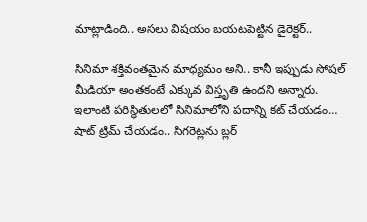మాట్లాడింది.. అసలు విషయం బయటపెట్టిన డైరెక్టర్..

సినిమా శక్తివంతమైన మాధ్యమం అని.. కానీ ఇప్పుడు సోషల్ మీడియా అంతకంటే ఎక్కువ విస్తృతి ఉందని అన్నారు. ఇలాంటి పరిస్థితులలో సినిమాలోని పదాన్ని కట్ చేయడం… షాట్ ట్రిమ్ చేయడం.. సిగరెట్లను బ్లర్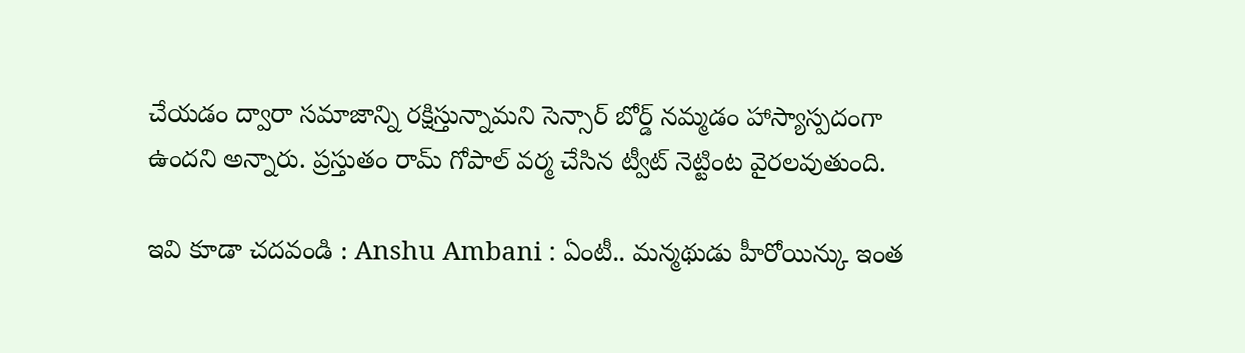చేయడం ద్వారా సమాజాన్ని రక్షిస్తున్నామని సెన్సార్ బోర్డ్ నమ్మడం హాస్యాస్పదంగా ఉందని అన్నారు. ప్రస్తుతం రామ్ గోపాల్ వర్మ చేసిన ట్వీట్ నెట్టింట వైరలవుతుంది.

ఇవి కూడా చదవండి : Anshu Ambani : ఏంటీ.. మన్మథుడు హీరోయిన్కు ఇంత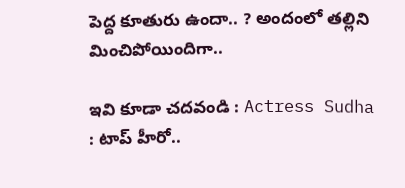పెద్ద కూతురు ఉందా.. ? అందంలో తల్లిని మించిపోయిందిగా..

ఇవి కూడా చదవండి : Actress Sudha : టాప్ హీరో..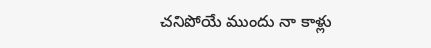చనిపోయే ముందు నా కాళ్లు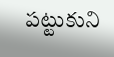పట్టుకుని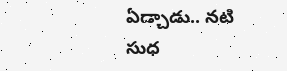ఏడ్చాడు.. నటి సుధ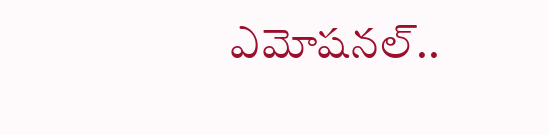ఎమోషనల్..